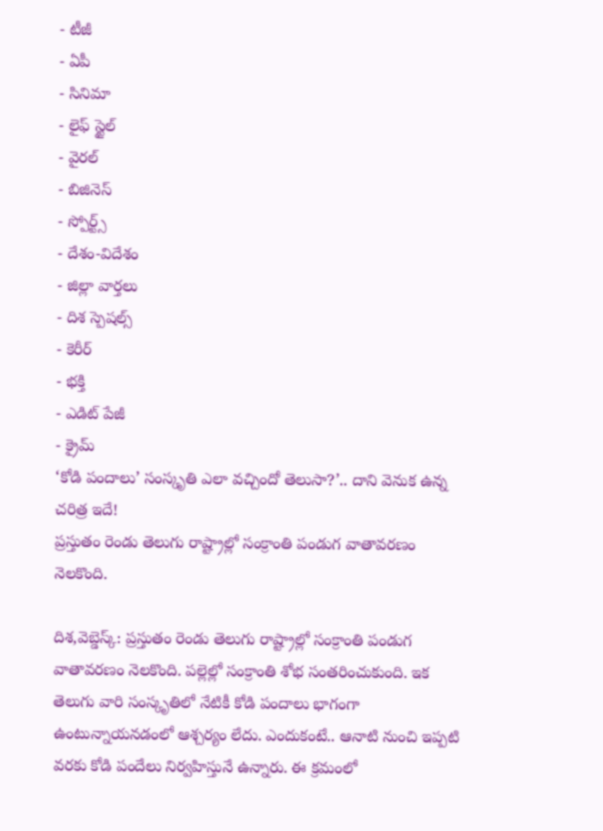- టీజీ
- ఏపీ
- సినిమా
- లైఫ్ స్టైల్
- వైరల్
- బిజినెస్
- స్పోర్ట్స్
- దేశం-విదేశం
- జిల్లా వార్తలు
- దిశ స్పెషల్స్
- కెరీర్
- భక్తి
- ఎడిట్ పేజీ
- క్రైమ్
‘కోడి పందాలు’ సంస్కృతి ఎలా వచ్చిందో తెలుసా?’.. దాని వెనుక ఉన్న చరిత్ర ఇదే!
ప్రస్తుతం రెండు తెలుగు రాష్ట్రాల్లో సంక్రాంతి పండుగ వాతావరణం నెలకొంది.

దిశ,వెబ్డెస్క్: ప్రస్తుతం రెండు తెలుగు రాష్ట్రాల్లో సంక్రాంతి పండుగ వాతావరణం నెలకొంది. పల్లెల్లో సంక్రాంతి శోభ సంతరించుకుంది. ఇక తెలుగు వారి సంస్కృతిలో నేటికీ కోడి పందాలు భాగంగా ఉంటున్నాయనడంలో ఆశ్చర్యం లేదు. ఎందుకంటే.. ఆనాటి నుంచి ఇప్పటి వరకు కోడి పందేలు నిర్వహిస్తునే ఉన్నారు. ఈ క్రమంలో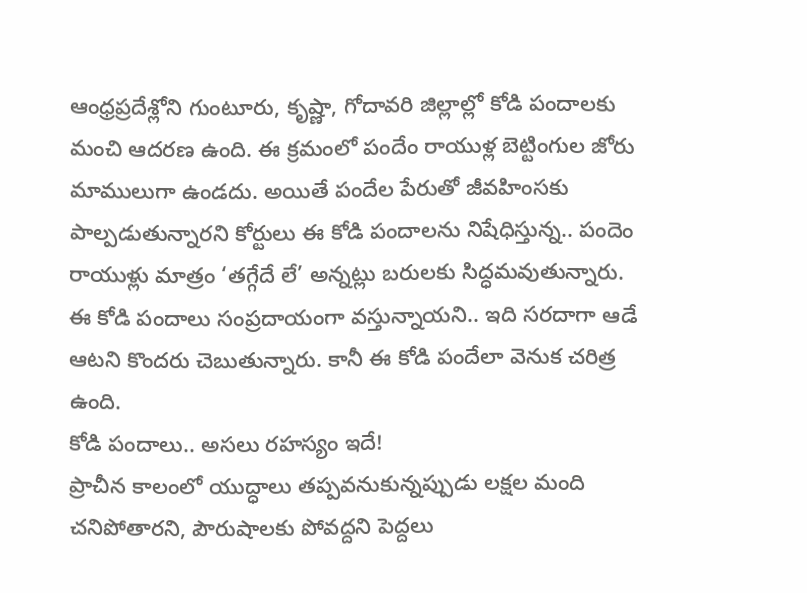ఆంధ్రప్రదేశ్లోని గుంటూరు, కృష్ణా, గోదావరి జిల్లాల్లో కోడి పందాలకు మంచి ఆదరణ ఉంది. ఈ క్రమంలో పందేం రాయుళ్ల బెట్టింగుల జోరు మాములుగా ఉండదు. అయితే పందేల పేరుతో జీవహింసకు పాల్పడుతున్నారని కోర్టులు ఈ కోడి పందాలను నిషేధిస్తున్న.. పందెం రాయుళ్లు మాత్రం ‘తగ్గేదే లే’ అన్నట్లు బరులకు సిద్ధమవుతున్నారు. ఈ కోడి పందాలు సంప్రదాయంగా వస్తున్నాయని.. ఇది సరదాగా ఆడే ఆటని కొందరు చెబుతున్నారు. కానీ ఈ కోడి పందేలా వెనుక చరిత్ర ఉంది.
కోడి పందాలు.. అసలు రహస్యం ఇదే!
ప్రాచీన కాలంలో యుద్ధాలు తప్పవనుకున్నప్పుడు లక్షల మంది చనిపోతారని, పౌరుషాలకు పోవద్దని పెద్దలు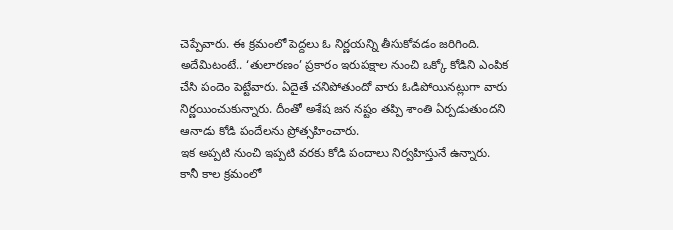చెప్పేవారు. ఈ క్రమంలో పెద్దలు ఓ నిర్ణయన్ని తీసుకోవడం జరిగింది. అదేమిటంటే.. ‘తులారణం’ ప్రకారం ఇరుపక్షాల నుంచి ఒక్కో కోడిని ఎంపిక చేసి పందెం పెట్టేవారు. ఏదైతే చనిపోతుందో వారు ఓడిపోయినట్లుగా వారు నిర్ణయించుకున్నారు. దీంతో అశేష జన నష్టం తప్పి శాంతి ఏర్పడుతుందని ఆనాడు కోడి పందేలను ప్రోత్సహించారు.
ఇక అప్పటి నుంచి ఇప్పటి వరకు కోడి పందాలు నిర్వహిస్తునే ఉన్నారు. కానీ కాల క్రమంలో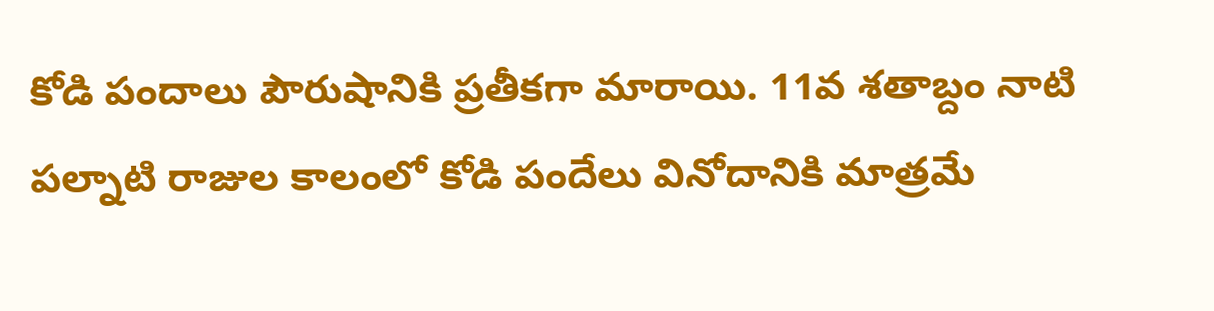కోడి పందాలు పౌరుషానికి ప్రతీకగా మారాయి. 11వ శతాబ్దం నాటి పల్నాటి రాజుల కాలంలో కోడి పందేలు వినోదానికి మాత్రమే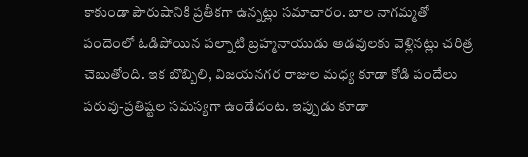కాకుండా పౌరుషానికి ప్రతీకగా ఉన్నట్లు సమాచారం. బాల నాగమ్మతో పందెంలో ఓడిపోయిన పల్నాటి బ్రహ్మనాయుడు అడవులకు వెళ్లినట్లు చరిత్ర చెబుతోంది. ఇక బొబ్బిలి, విజయనగర రాజుల మధ్య కూడా కోడి పందేలు పరువు-ప్రతిష్టల సమస్యగా ఉండేదంట. ఇప్పుడు కూడా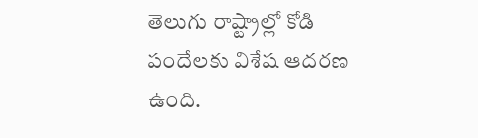తెలుగు రాష్ట్రాల్లో కోడి పందేలకు విశేష ఆదరణ ఉంది.